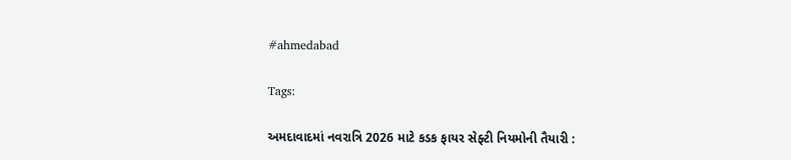#ahmedabad

Tags:

અમદાવાદમાં નવરાત્રિ 2026 માટે કડક ફાયર સેફ્ટી નિયમોની તૈયારી :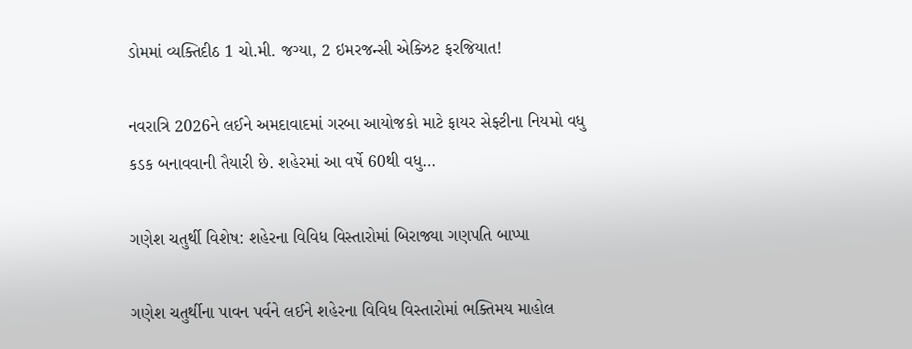ડોમમાં વ્યક્તિદીઠ 1 ચો.મી. જગ્યા, 2 ઇમરજન્સી એક્ઝિટ ફરજિયાત!

નવરાત્રિ 2026ને લઈને અમદાવાદમાં ગરબા આયોજકો માટે ફાયર સેફ્ટીના નિયમો વધુ કડક બનાવવાની તૈયારી છે. શહેરમાં આ વર્ષે 60થી વધુ…

ગણેશ ચતુર્થી વિશેષ: શહેરના વિવિધ વિસ્તારોમાં બિરાજ્યા ગણપતિ બાપ્પા

ગણેશ ચતુર્થીના પાવન પર્વને લઈને શહેરના વિવિધ વિસ્તારોમાં ભક્તિમય માહોલ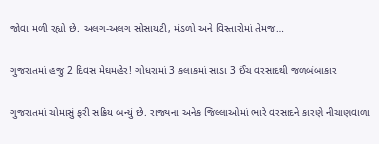જોવા મળી રહ્યો છે. અલગ-અલગ સોસાયટી, મંડળો અને વિસ્તારોમાં તેમજ…

ગુજરાતમાં હજુ 2 દિવસ મેઘમહેર! ગોધરામાં 3 કલાકમાં સાડા 3 ઈંચ વરસાદથી જળબંબાકાર

ગુજરાતમાં ચોમાસું ફરી સક્રિય બન્યું છે. રાજ્યના અનેક જિલ્લાઓમાં ભારે વરસાદને કારણે નીચાણવાળા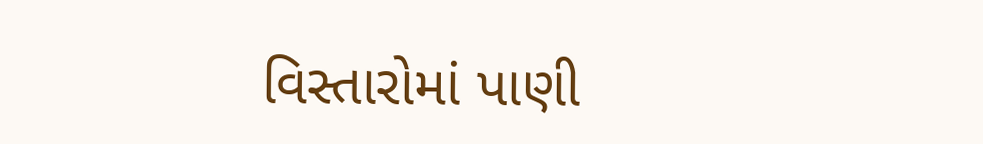વિસ્તારોમાં પાણી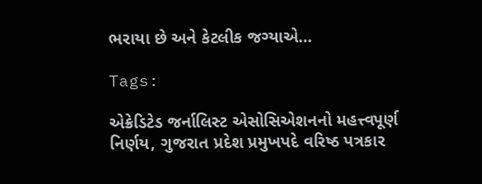ભરાયા છે અને કેટલીક જગ્યાએ…

Tags:

એક્રેડિટેડ જર્નાલિસ્ટ એસોસિએશનનો મહત્ત્વપૂર્ણ નિર્ણય, ગુજરાત પ્રદેશ પ્રમુખપદે વરિષ્ઠ પત્રકાર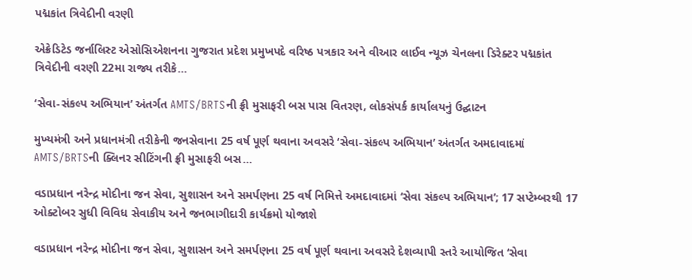પદ્મકાંત ત્રિવેદીની વરણી

એક્રેડિટેડ જર્નાલિસ્ટ એસોસિએશનના ગુજરાત પ્રદેશ પ્રમુખપદે વરિષ્ઠ પત્રકાર અને વીઆર લાઈવ ન્યૂઝ ચેનલના ડિરેક્ટર પદ્મકાંત ત્રિવેદીની વરણી 22મા રાજ્ય તરીકે…

‘સેવા-સંકલ્પ અભિયાન’ અંતર્ગત AMTS/BRTSની ફ્રી મુસાફરી બસ પાસ વિતરણ, લોકસંપર્ક કાર્યાલયનું ઉદ્ઘાટન

મુખ્યમંત્રી અને પ્રધાનમંત્રી તરીકેની જનસેવાના 25 વર્ષ પૂર્ણ થવાના અવસરે ‘સેવા-સંકલ્પ અભિયાન’ અંતર્ગત અમદાવાદમાં AMTS/BRTSની ક્લિનર સીટિંગની ફ્રી મુસાફરી બસ…

વડાપ્રધાન નરેન્દ્ર મોદીના જન સેવા, સુશાસન અને સમર્પણના 25 વર્ષ નિમિત્તે અમદાવાદમાં ‘સેવા સંકલ્પ અભિયાન’; 17 સપ્ટેમ્બરથી 17 ઓક્ટોબર સુધી વિવિધ સેવાકીય અને જનભાગીદારી કાર્યક્રમો યોજાશે

વડાપ્રધાન નરેન્દ્ર મોદીના જન સેવા, સુશાસન અને સમર્પણના 25 વર્ષ પૂર્ણ થવાના અવસરે દેશવ્યાપી સ્તરે આયોજિત ‘સેવા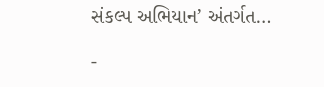સંકલ્પ અભિયાન’ અંતર્ગત…

-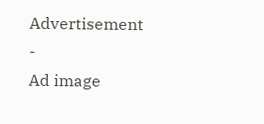Advertisement -
Ad image